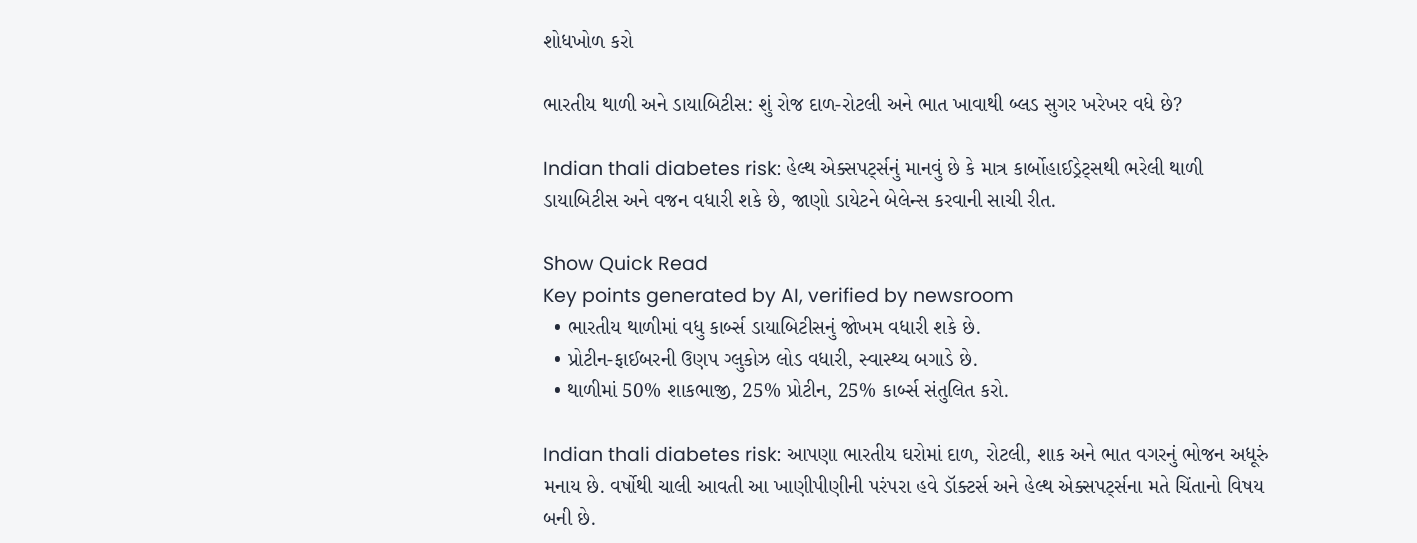શોધખોળ કરો

ભારતીય થાળી અને ડાયાબિટીસ: શું રોજ દાળ-રોટલી અને ભાત ખાવાથી બ્લડ સુગર ખરેખર વધે છે?

Indian thali diabetes risk: હેલ્થ એક્સપર્ટ્સનું માનવું છે કે માત્ર કાર્બોહાઈડ્રેટ્સથી ભરેલી થાળી ડાયાબિટીસ અને વજન વધારી શકે છે, જાણો ડાયેટને બેલેન્સ કરવાની સાચી રીત.

Show Quick Read
Key points generated by AI, verified by newsroom
  • ભારતીય થાળીમાં વધુ કાર્બ્સ ડાયાબિટીસનું જોખમ વધારી શકે છે.
  • પ્રોટીન-ફાઈબરની ઉણપ ગ્લુકોઝ લોડ વધારી, સ્વાસ્થ્ય બગાડે છે.
  • થાળીમાં 50% શાકભાજી, 25% પ્રોટીન, 25% કાર્બ્સ સંતુલિત કરો.

Indian thali diabetes risk: આપણા ભારતીય ઘરોમાં દાળ, રોટલી, શાક અને ભાત વગરનું ભોજન અધૂરું મનાય છે. વર્ષોથી ચાલી આવતી આ ખાણીપીણીની પરંપરા હવે ડૉક્ટર્સ અને હેલ્થ એક્સપર્ટ્સના મતે ચિંતાનો વિષય બની છે.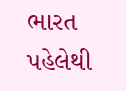ભારત પહેલેથી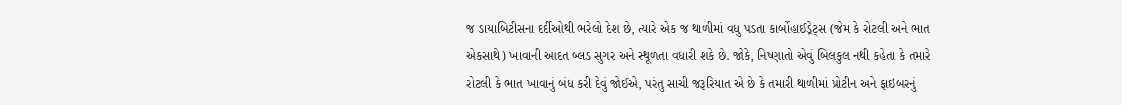જ ડાયાબિટીસના દર્દીઓથી ભરેલો દેશ છે, ત્યારે એક જ થાળીમાં વધુ પડતા કાર્બોહાઈડ્રેટ્સ (જેમ કે રોટલી અને ભાત એકસાથે) ખાવાની આદત બ્લડ સુગર અને સ્થૂળતા વધારી શકે છે. જોકે, નિષ્ણાતો એવું બિલકુલ નથી કહેતા કે તમારે રોટલી કે ભાત ખાવાનું બંધ કરી દેવું જોઈએ, પરંતુ સાચી જરૂરિયાત એ છે કે તમારી થાળીમાં પ્રોટીન અને ફાઇબરનું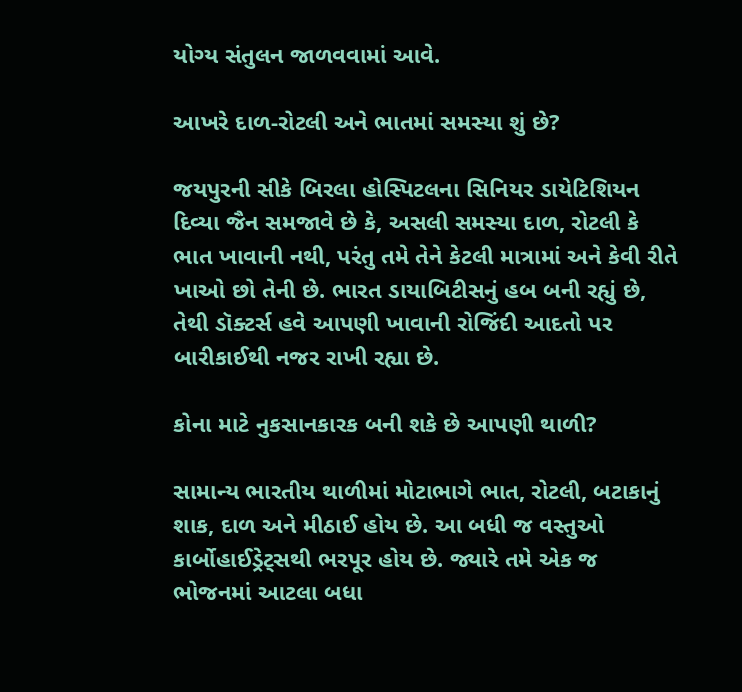યોગ્ય સંતુલન જાળવવામાં આવે.

આખરે દાળ-રોટલી અને ભાતમાં સમસ્યા શું છે?

જયપુરની સીકે બિરલા હોસ્પિટલના સિનિયર ડાયેટિશિયન દિવ્યા જૈન સમજાવે છે કે, અસલી સમસ્યા દાળ, રોટલી કે ભાત ખાવાની નથી, પરંતુ તમે તેને કેટલી માત્રામાં અને કેવી રીતે ખાઓ છો તેની છે. ભારત ડાયાબિટીસનું હબ બની રહ્યું છે, તેથી ડૉક્ટર્સ હવે આપણી ખાવાની રોજિંદી આદતો પર બારીકાઈથી નજર રાખી રહ્યા છે.

કોના માટે નુકસાનકારક બની શકે છે આપણી થાળી?

સામાન્ય ભારતીય થાળીમાં મોટાભાગે ભાત, રોટલી, બટાકાનું શાક, દાળ અને મીઠાઈ હોય છે. આ બધી જ વસ્તુઓ કાર્બોહાઈડ્રેટ્સથી ભરપૂર હોય છે. જ્યારે તમે એક જ ભોજનમાં આટલા બધા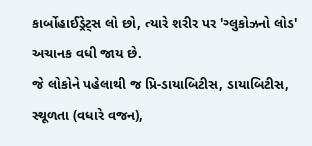કાર્બોહાઈડ્રેટ્સ લો છો, ત્યારે શરીર પર 'ગ્લુકોઝનો લોડ' અચાનક વધી જાય છે.
જે લોકોને પહેલાથી જ પ્રિ-ડાયાબિટીસ, ડાયાબિટીસ, સ્થૂળતા (વધારે વજન),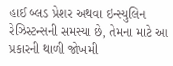હાઈ બ્લડ પ્રેશર અથવા ઇન્સ્યુલિન રેઝિસ્ટન્સની સમસ્યા છે, તેમના માટે આ પ્રકારની થાળી જોખમી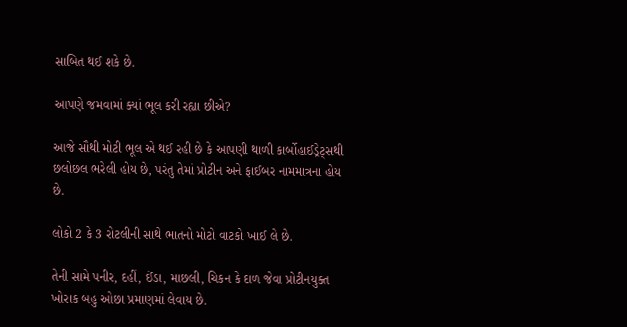સાબિત થઈ શકે છે.

આપણે જમવામાં ક્યાં ભૂલ કરી રહ્યા છીએ?

આજે સૌથી મોટી ભૂલ એ થઈ રહી છે કે આપણી થાળી કાર્બોહાઈડ્રેટ્સથી છલોછલ ભરેલી હોય છે, પરંતુ તેમાં પ્રોટીન અને ફાઈબર નામમાત્રના હોય છે.

લોકો 2 કે 3 રોટલીની સાથે ભાતનો મોટો વાટકો ખાઈ લે છે.

તેની સામે પનીર, દહીં, ઈંડા, માછલી, ચિકન કે દાળ જેવા પ્રોટીનયુક્ત ખોરાક બહુ ઓછા પ્રમાણમાં લેવાય છે.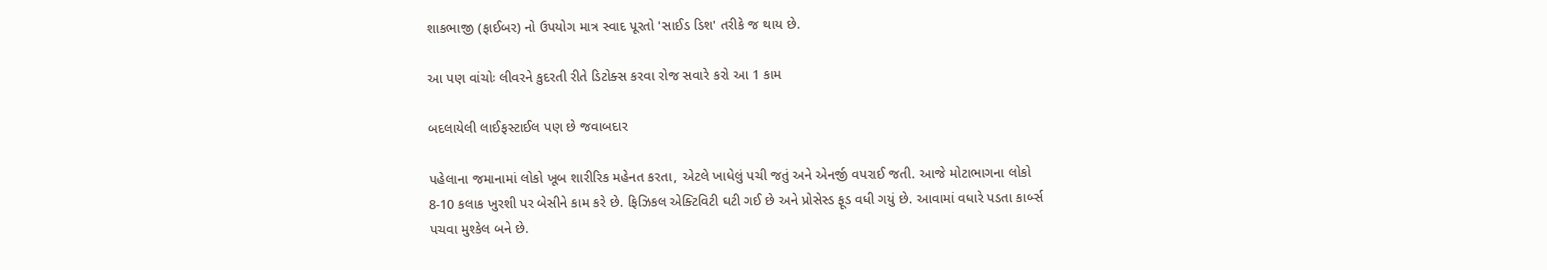શાકભાજી (ફાઈબર) નો ઉપયોગ માત્ર સ્વાદ પૂરતો 'સાઈડ ડિશ' તરીકે જ થાય છે.

આ પણ વાંચોઃ લીવરને કુદરતી રીતે ડિટોક્સ કરવા રોજ સવારે કરો આ 1 કામ

બદલાયેલી લાઈફસ્ટાઈલ પણ છે જવાબદાર

પહેલાના જમાનામાં લોકો ખૂબ શારીરિક મહેનત કરતા, એટલે ખાધેલું પચી જતું અને એનર્જી વપરાઈ જતી. આજે મોટાભાગના લોકો 8-10 કલાક ખુરશી પર બેસીને કામ કરે છે. ફિઝિકલ એક્ટિવિટી ઘટી ગઈ છે અને પ્રોસેસ્ડ ફૂડ વધી ગયું છે. આવામાં વધારે પડતા કાર્બ્સ પચવા મુશ્કેલ બને છે.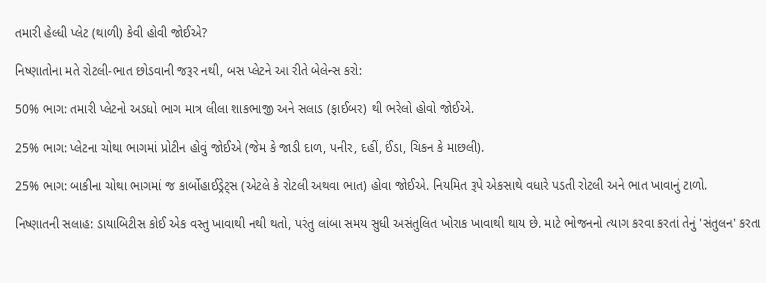તમારી હેલ્ધી પ્લેટ (થાળી) કેવી હોવી જોઈએ?

નિષ્ણાતોના મતે રોટલી-ભાત છોડવાની જરૂર નથી, બસ પ્લેટને આ રીતે બેલેન્સ કરો:

50% ભાગ: તમારી પ્લેટનો અડધો ભાગ માત્ર લીલા શાકભાજી અને સલાડ (ફાઈબર) થી ભરેલો હોવો જોઈએ.

25% ભાગ: પ્લેટના ચોથા ભાગમાં પ્રોટીન હોવું જોઈએ (જેમ કે જાડી દાળ, પનીર, દહીં, ઈંડા, ચિકન કે માછલી).

25% ભાગ: બાકીના ચોથા ભાગમાં જ કાર્બોહાઈડ્રેટ્સ (એટલે કે રોટલી અથવા ભાત) હોવા જોઈએ. નિયમિત રૂપે એકસાથે વધારે પડતી રોટલી અને ભાત ખાવાનું ટાળો.

નિષ્ણાતની સલાહ: ડાયાબિટીસ કોઈ એક વસ્તુ ખાવાથી નથી થતો, પરંતુ લાંબા સમય સુધી અસંતુલિત ખોરાક ખાવાથી થાય છે. માટે ભોજનનો ત્યાગ કરવા કરતાં તેનું 'સંતુલન' કરતા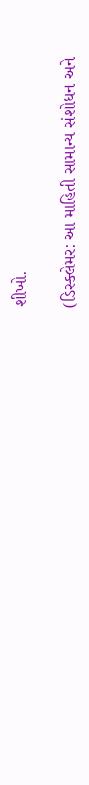શીખો.

(ડિસ્ક્લેમર: આ માહિતી સામાન્ય સંશોધન અને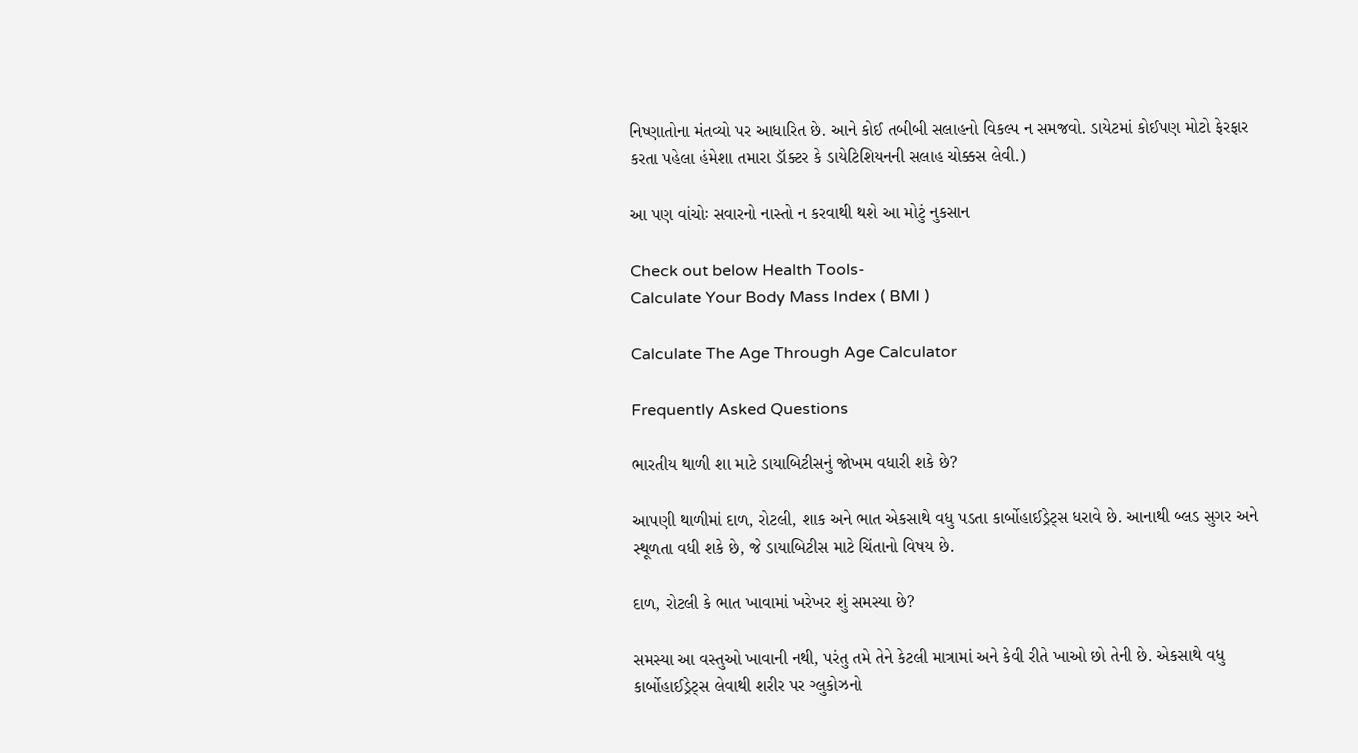નિષ્ણાતોના મંતવ્યો પર આધારિત છે. આને કોઈ તબીબી સલાહનો વિકલ્પ ન સમજવો. ડાયેટમાં કોઈપણ મોટો ફેરફાર કરતા પહેલા હંમેશા તમારા ડૉક્ટર કે ડાયેટિશિયનની સલાહ ચોક્કસ લેવી.)

આ પણ વાંચોઃ સવારનો નાસ્તો ન કરવાથી થશે આ મોટું નુકસાન

Check out below Health Tools-
Calculate Your Body Mass Index ( BMI )

Calculate The Age Through Age Calculator

Frequently Asked Questions

ભારતીય થાળી શા માટે ડાયાબિટીસનું જોખમ વધારી શકે છે?

આપણી થાળીમાં દાળ, રોટલી, શાક અને ભાત એકસાથે વધુ પડતા કાર્બોહાઈડ્રેટ્સ ધરાવે છે. આનાથી બ્લડ સુગર અને સ્થૂળતા વધી શકે છે, જે ડાયાબિટીસ માટે ચિંતાનો વિષય છે.

દાળ, રોટલી કે ભાત ખાવામાં ખરેખર શું સમસ્યા છે?

સમસ્યા આ વસ્તુઓ ખાવાની નથી, પરંતુ તમે તેને કેટલી માત્રામાં અને કેવી રીતે ખાઓ છો તેની છે. એકસાથે વધુ કાર્બોહાઈડ્રેટ્સ લેવાથી શરીર પર ગ્લુકોઝનો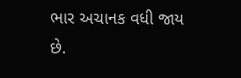ભાર અચાનક વધી જાય છે.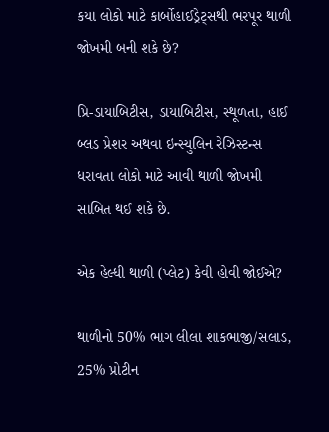કયા લોકો માટે કાર્બોહાઈડ્રેટ્સથી ભરપૂર થાળી જોખમી બની શકે છે?

પ્રિ-ડાયાબિટીસ, ડાયાબિટીસ, સ્થૂળતા, હાઈ બ્લડ પ્રેશર અથવા ઇન્સ્યુલિન રેઝિસ્ટન્સ ધરાવતા લોકો માટે આવી થાળી જોખમી સાબિત થઈ શકે છે.

એક હેલ્ધી થાળી (પ્લેટ) કેવી હોવી જોઈએ?

થાળીનો 50% ભાગ લીલા શાકભાજી/સલાડ, 25% પ્રોટીન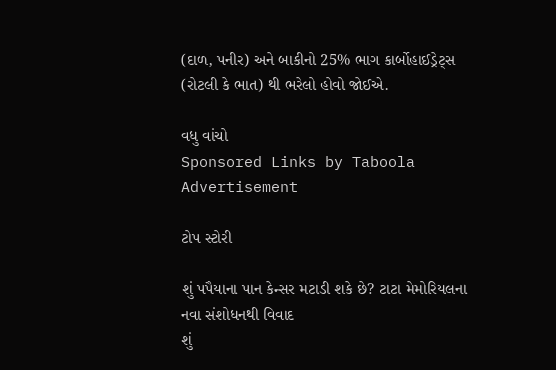(દાળ, પનીર) અને બાકીનો 25% ભાગ કાર્બોહાઈડ્રેટ્સ (રોટલી કે ભાત) થી ભરેલો હોવો જોઈએ.

વધુ વાંચો
Sponsored Links by Taboola
Advertisement

ટોપ સ્ટોરી

શું પપૈયાના પાન કેન્સર મટાડી શકે છે? ટાટા મેમોરિયલના નવા સંશોધનથી વિવાદ
શું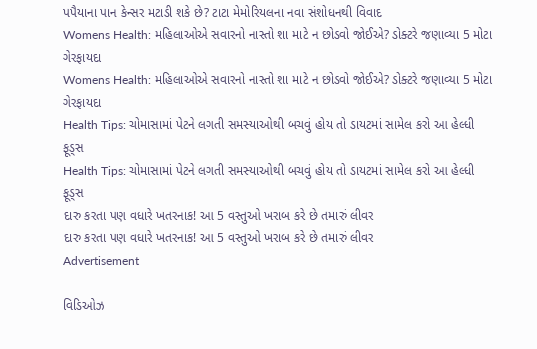પપૈયાના પાન કેન્સર મટાડી શકે છે? ટાટા મેમોરિયલના નવા સંશોધનથી વિવાદ
Womens Health: મહિલાઓએ સવારનો નાસ્તો શા માટે ન છોડવો જોઈએ? ડોક્ટરે જણાવ્યા 5 મોટા ગેરફાયદા
Womens Health: મહિલાઓએ સવારનો નાસ્તો શા માટે ન છોડવો જોઈએ? ડોક્ટરે જણાવ્યા 5 મોટા ગેરફાયદા
Health Tips: ચોમાસામાં પેટને લગતી સમસ્યાઓથી બચવું હોય તો ડાયટમાં સામેલ કરો આ હેલ્ધી ફૂડ્સ
Health Tips: ચોમાસામાં પેટને લગતી સમસ્યાઓથી બચવું હોય તો ડાયટમાં સામેલ કરો આ હેલ્ધી ફૂડ્સ
દારુ કરતા પણ વધારે ખતરનાક! આ 5 વસ્તુઓ ખરાબ કરે છે તમારું લીવર
દારુ કરતા પણ વધારે ખતરનાક! આ 5 વસ્તુઓ ખરાબ કરે છે તમારું લીવર
Advertisement

વિડિઓઝ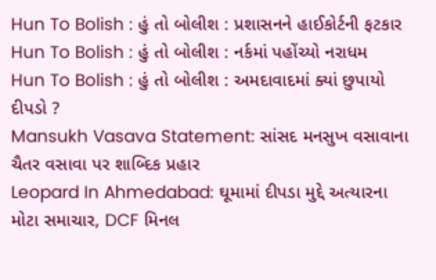Hun To Bolish : હું તો બોલીશ : પ્રશાસનને હાઈકોર્ટની ફટકાર
Hun To Bolish : હું તો બોલીશ : નર્કમાં પહોંચ્યો નરાધમ
Hun To Bolish : હું તો બોલીશ : અમદાવાદમાં ક્યાં છુપાયો દીપડો ?
Mansukh Vasava Statement: સાંસદ મનસુખ વસાવાના ચૈતર વસાવા પર શાબ્દિક પ્રહાર
Leopard In Ahmedabad: ઘૂમામાં દીપડા મુદ્દે અત્યારના મોટા સમાચાર, DCF મિનલ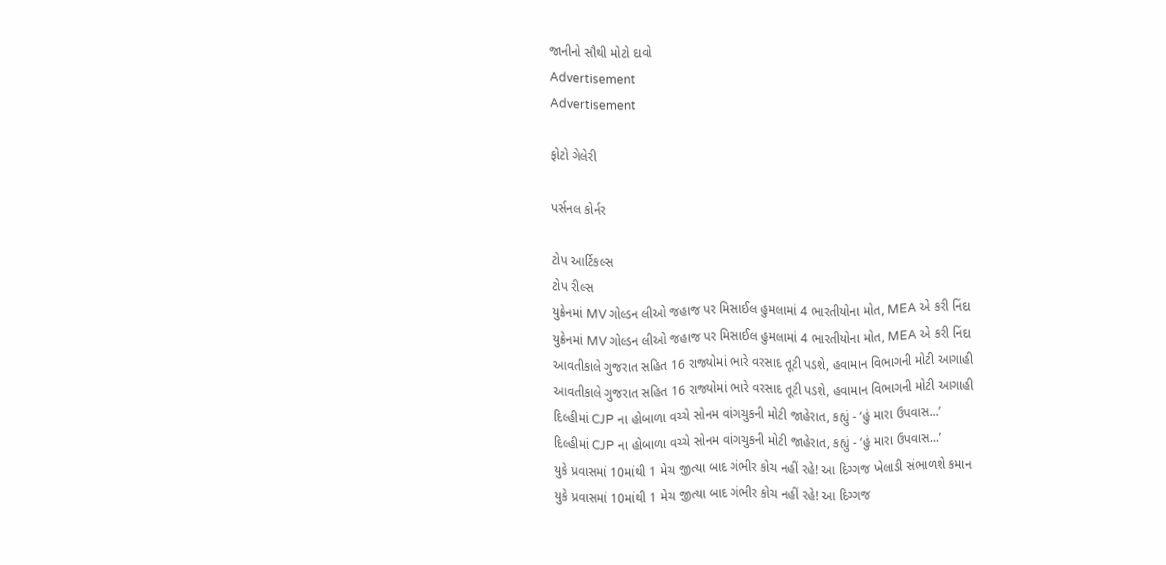જાનીનો સૌથી મોટો દાવો
Advertisement
Advertisement

ફોટો ગેલેરી

પર્સનલ કોર્નર

ટોપ આર્ટિકલ્સ
ટોપ રીલ્સ
યુક્રેનમાં MV ગોલ્ડન લીઓ જહાજ પર મિસાઈલ હુમલામાં 4 ભારતીયોના મોત, MEA એ કરી નિંદા
યુક્રેનમાં MV ગોલ્ડન લીઓ જહાજ પર મિસાઈલ હુમલામાં 4 ભારતીયોના મોત, MEA એ કરી નિંદા
આવતીકાલે ગુજરાત સહિત 16 રાજ્યોમાં ભારે વરસાદ તૂટી પડશે, હવામાન વિભાગની મોટી આગાહી
આવતીકાલે ગુજરાત સહિત 16 રાજ્યોમાં ભારે વરસાદ તૂટી પડશે, હવામાન વિભાગની મોટી આગાહી
દિલ્હીમાં CJP ના હોબાળા વચ્ચે સોનમ વાંગચુકની મોટી જાહેરાત, કહ્યું - ‘હું મારા ઉપવાસ...’
દિલ્હીમાં CJP ના હોબાળા વચ્ચે સોનમ વાંગચુકની મોટી જાહેરાત, કહ્યું - ‘હું મારા ઉપવાસ...’
યુકે પ્રવાસમાં 10માંથી 1 મેચ જીત્યા બાદ ગંભીર કોચ નહીં રહે! આ દિગ્ગજ ખેલાડી સંભાળશે કમાન
યુકે પ્રવાસમાં 10માંથી 1 મેચ જીત્યા બાદ ગંભીર કોચ નહીં રહે! આ દિગ્ગજ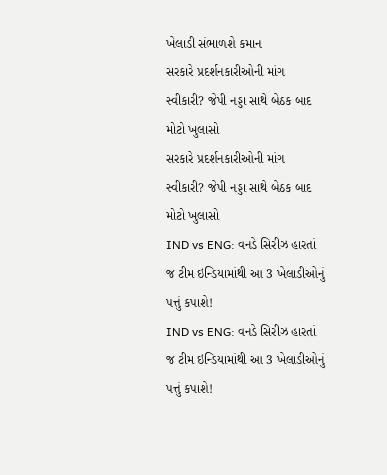ખેલાડી સંભાળશે કમાન
સરકારે પ્રદર્શનકારીઓની માંગ સ્વીકારી? જેપી નડ્ડા સાથે બેઠક બાદ મોટો ખુલાસો
સરકારે પ્રદર્શનકારીઓની માંગ સ્વીકારી? જેપી નડ્ડા સાથે બેઠક બાદ મોટો ખુલાસો
IND vs ENG: વનડે સિરીઝ હારતાં જ ટીમ ઇન્ડિયામાંથી આ 3 ખેલાડીઓનું પત્તું કપાશે!
IND vs ENG: વનડે સિરીઝ હારતાં જ ટીમ ઇન્ડિયામાંથી આ 3 ખેલાડીઓનું પત્તું કપાશે!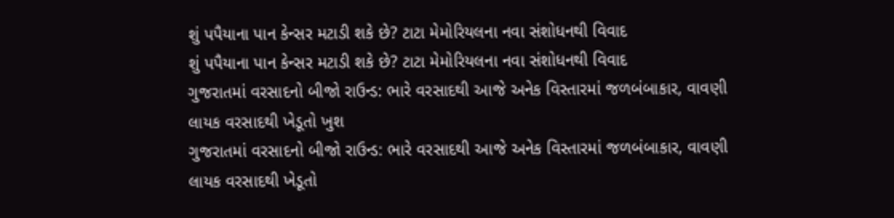શું પપૈયાના પાન કેન્સર મટાડી શકે છે? ટાટા મેમોરિયલના નવા સંશોધનથી વિવાદ
શું પપૈયાના પાન કેન્સર મટાડી શકે છે? ટાટા મેમોરિયલના નવા સંશોધનથી વિવાદ
ગુજરાતમાં વરસાદનો બીજો રાઉન્ડ: ભારે વરસાદથી આજે અનેક વિસ્તારમાં જળબંબાકાર, વાવણી લાયક વરસાદથી ખેડૂતો ખુશ
ગુજરાતમાં વરસાદનો બીજો રાઉન્ડ: ભારે વરસાદથી આજે અનેક વિસ્તારમાં જળબંબાકાર, વાવણી લાયક વરસાદથી ખેડૂતો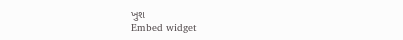ખુશ
Embed widget